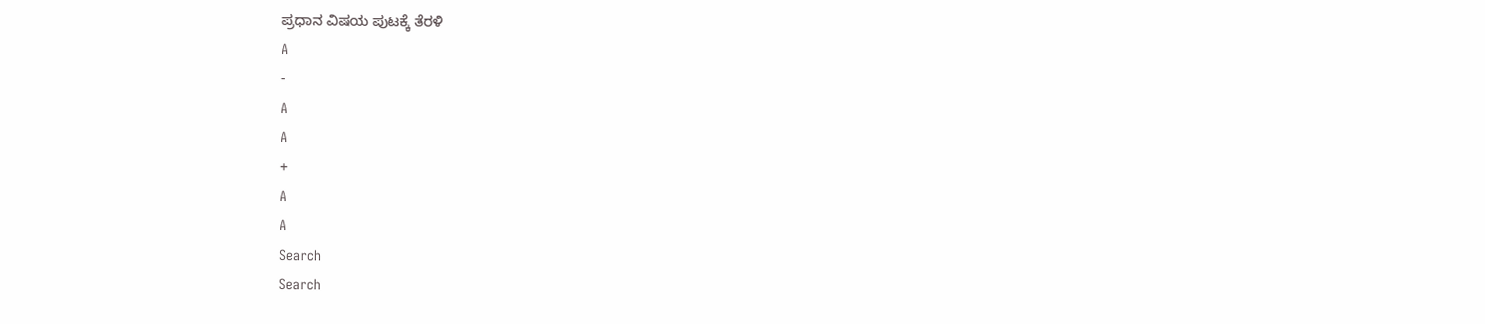ಪ್ರಧಾನ ವಿಷಯ ಪುಟಕ್ಕೆ ತೆರಳಿ
A
-
A
A
+
A
A
Search
Search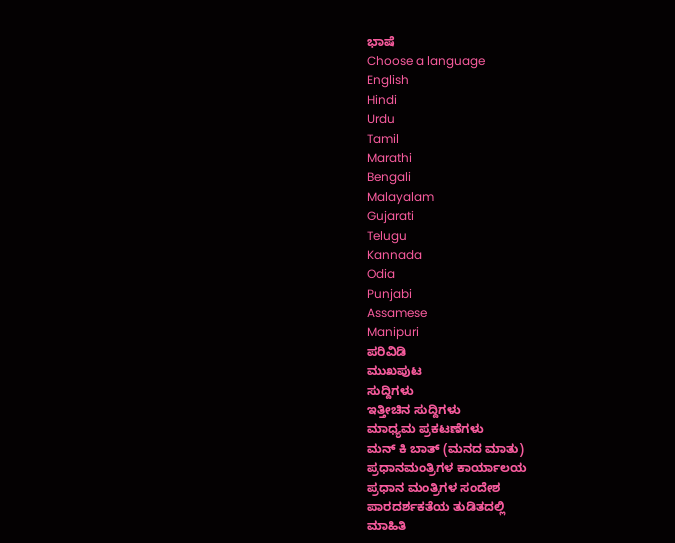ಭಾಷೆ
Choose a language
English
Hindi
Urdu
Tamil
Marathi
Bengali
Malayalam
Gujarati
Telugu
Kannada
Odia
Punjabi
Assamese
Manipuri
ಪರಿವಿಡಿ
ಮುಖಪುಟ
ಸುದ್ದಿಗಳು
ಇತ್ತೀಚಿನ ಸುದ್ದಿಗಳು
ಮಾಧ್ಯಮ ಪ್ರಕಟಣೆಗಳು
ಮನ್ ಕಿ ಬಾತ್ (ಮನದ ಮಾತು)
ಪ್ರಧಾನಮಂತ್ರಿಗಳ ಕಾರ್ಯಾಲಯ
ಪ್ರಧಾನ ಮಂತ್ರಿಗಳ ಸಂದೇಶ
ಪಾರದರ್ಶಕತೆಯ ತುಡಿತದಲ್ಲಿ
ಮಾಹಿತಿ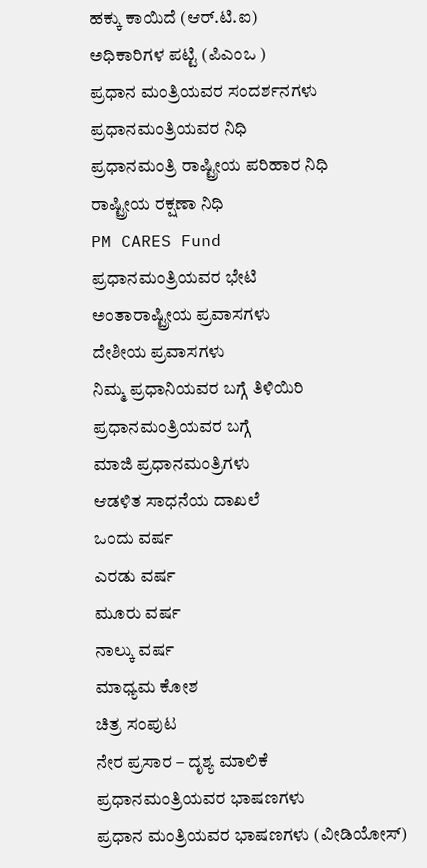ಹಕ್ಕು ಕಾಯಿದೆ (ಆರ್.ಟಿ.ಐ)
ಅಧಿಕಾರಿಗಳ ಪಟ್ಟಿ (ಪಿಎಂಒ )
ಪ್ರಧಾನ ಮಂತ್ರಿಯವರ ಸಂದರ್ಶನಗಳು
ಪ್ರಧಾನಮಂತ್ರಿಯವರ ನಿಧಿ
ಪ್ರಧಾನಮಂತ್ರಿ ರಾಷ್ಟ್ರೀಯ ಪರಿಹಾರ ನಿಧಿ
ರಾಷ್ಟ್ರೀಯ ರಕ್ಷಣಾ ನಿಧಿ
PM CARES Fund
ಪ್ರಧಾನಮಂತ್ರಿಯವರ ಭೇಟಿ
ಅಂತಾರಾಷ್ಟ್ರೀಯ ಪ್ರವಾಸಗಳು
ದೇಶೀಯ ಪ್ರವಾಸಗಳು
ನಿಮ್ಮ ಪ್ರಧಾನಿಯವರ ಬಗ್ಗೆ ತಿಳಿಯಿರಿ
ಪ್ರಧಾನಮಂತ್ರಿಯವರ ಬಗ್ಗೆ
ಮಾಜಿ ಪ್ರಧಾನಮಂತ್ರಿಗಳು
ಆಡಳಿತ ಸಾಧನೆಯ ದಾಖಲೆ
ಒಂದು ವರ್ಷ
ಎರಡು ವರ್ಷ
ಮೂರು ವರ್ಷ
ನಾಲ್ಕು ವರ್ಷ
ಮಾಧ್ಯಮ ಕೋಶ
ಚಿತ್ರ ಸಂಪುಟ
ನೇರ ಪ್ರಸಾರ – ದೃಶ್ಯ ಮಾಲಿಕೆ
ಪ್ರಧಾನಮಂತ್ರಿಯವರ ಭಾಷಣಗಳು
ಪ್ರಧಾನ ಮಂತ್ರಿಯವರ ಭಾಷಣಗಳು (ವೀಡಿಯೋಸ್)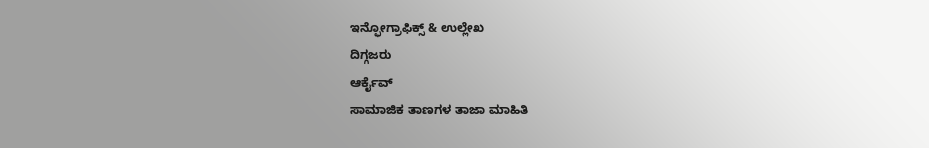ಇನ್ಫೋಗ್ರಾಫಿಕ್ಸ್ & ಉಲ್ಲೇಖ
ದಿಗ್ಗಜರು
ಆರ್ಕೈವ್
ಸಾಮಾಜಿಕ ತಾಣಗಳ ತಾಜಾ ಮಾಹಿತಿ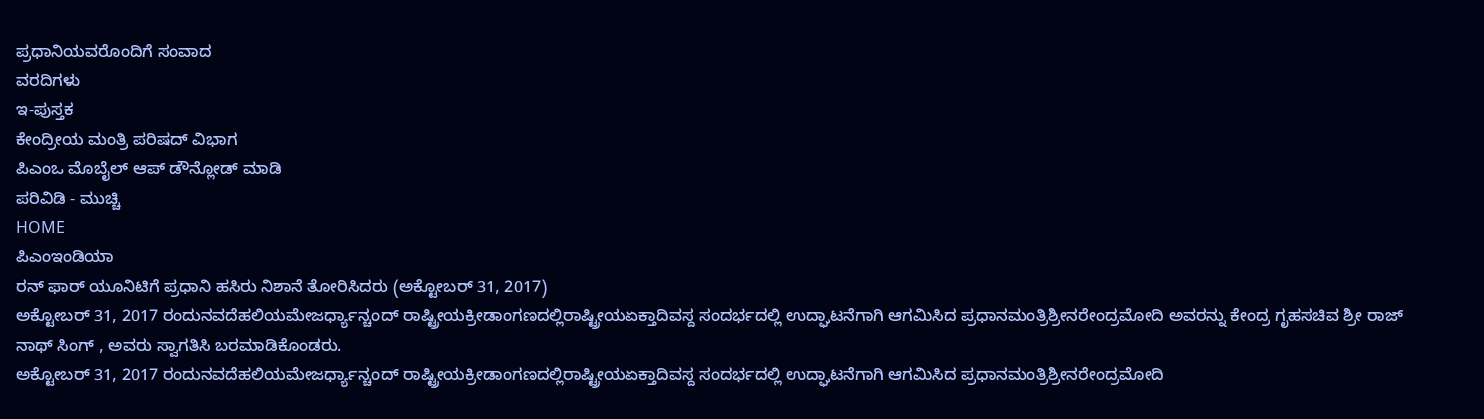ಪ್ರಧಾನಿಯವರೊಂದಿಗೆ ಸಂವಾದ
ವರದಿಗಳು
ಇ-ಪುಸ್ತಕ
ಕೇಂದ್ರೀಯ ಮಂತ್ರಿ ಪರಿಷದ್ ವಿಭಾಗ
ಪಿಎಂಒ ಮೊಬೈಲ್ ಆಪ್ ಡೌನ್ಲೋಡ್ ಮಾಡಿ
ಪರಿವಿಡಿ - ಮುಚ್ಚಿ
HOME
ಪಿಎಂಇಂಡಿಯಾ
ರನ್ ಫಾರ್ ಯೂನಿಟಿಗೆ ಪ್ರಧಾನಿ ಹಸಿರು ನಿಶಾನೆ ತೋರಿಸಿದರು (ಅಕ್ಟೋಬರ್ 31, 2017)
ಅಕ್ಟೋಬರ್ 31, 2017 ರಂದುನವದೆಹಲಿಯಮೇಜರ್ಧ್ಯಾನ್ಚಂದ್ ರಾಷ್ಟ್ರೀಯಕ್ರೀಡಾಂಗಣದಲ್ಲಿರಾಷ್ಟ್ರೀಯಏಕ್ತಾದಿವಸ್ದ ಸಂದರ್ಭದಲ್ಲಿ ಉದ್ಘಾಟನೆಗಾಗಿ ಆಗಮಿಸಿದ ಪ್ರಧಾನಮಂತ್ರಿಶ್ರೀನರೇಂದ್ರಮೋದಿ ಅವರನ್ನು ಕೇಂದ್ರ ಗೃಹಸಚಿವ ಶ್ರೀ ರಾಜ್ ನಾಥ್ ಸಿಂಗ್ , ಅವರು ಸ್ವಾಗತಿಸಿ ಬರಮಾಡಿಕೊಂಡರು.
ಅಕ್ಟೋಬರ್ 31, 2017 ರಂದುನವದೆಹಲಿಯಮೇಜರ್ಧ್ಯಾನ್ಚಂದ್ ರಾಷ್ಟ್ರೀಯಕ್ರೀಡಾಂಗಣದಲ್ಲಿರಾಷ್ಟ್ರೀಯಏಕ್ತಾದಿವಸ್ದ ಸಂದರ್ಭದಲ್ಲಿ ಉದ್ಘಾಟನೆಗಾಗಿ ಆಗಮಿಸಿದ ಪ್ರಧಾನಮಂತ್ರಿಶ್ರೀನರೇಂದ್ರಮೋದಿ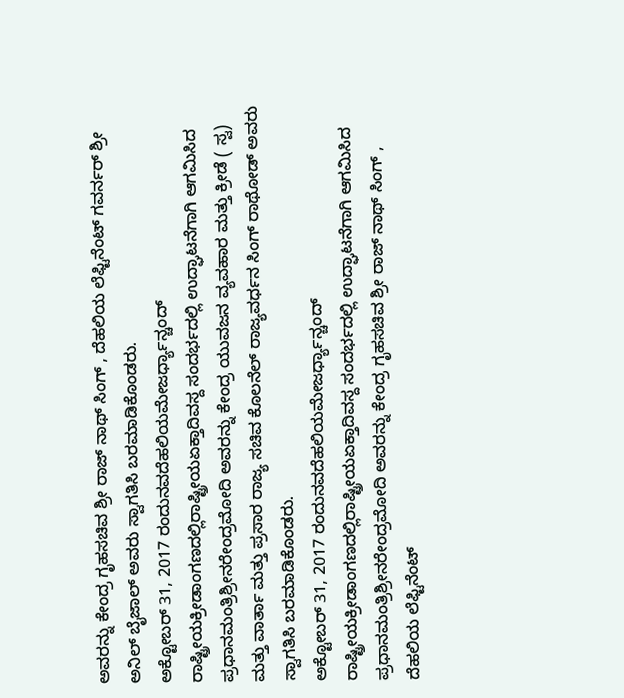ಅವರನ್ನು ಕೇಂದ್ರ ಗೃಹಸಚಿವ ಶ್ರೀ ರಾಜ್ ನಾಥ್ ಸಿಂಗ್ , ದೆಹಲಿಯ ಲೆಫ್ಟಿನೆಂಟ್ ಗವರ್ನರ್ ಶ್ರೀ ಅನಿಲ್ ಬೈಜಾಲ್ ಅವರು ಸ್ವಾಗತಿಸಿ ಬರಮಾಡಿಕೊಂಡರು.
ಅಕ್ಟೋಬರ್ 31, 2017 ರಂದುನವದೆಹಲಿಯಮೇಜರ್ಧ್ಯಾನ್ಚಂದ್ ರಾಷ್ಟ್ರೀಯಕ್ರೀಡಾಂಗಣದಲ್ಲಿರಾಷ್ಟ್ರೀಯಏಕ್ತಾದಿವಸ್ದ ಸಂದರ್ಭದಲ್ಲಿ ಉದ್ಘಾಟನೆಗಾಗಿ ಆಗಮಿಸಿದ ಪ್ರಧಾನಮಂತ್ರಿಶ್ರೀನರೇಂದ್ರಮೋದಿ ಅವರನ್ನು ಕೇಂದ್ರ ಯುವಜನ ವ್ಯವಹಾರ ಮತ್ತು ಕ್ರೀಡೆ ( ಸ್ವ) ಮತ್ತು ವಾರ್ತಾ ಮತ್ತು ಪ್ರಸಾರ ರಾಜ್ಯ ಸಚಿವ ಕೊಲನೆಲ್ ರಾಜ್ಯವರ್ಧನ ಸಿಂಗ್ ರಾಥೋಡ್ ಅವರು ಸ್ವಾಗತಿಸಿ ಬರಮಾಡಿಕೊಂಡರು.
ಅಕ್ಟೋಬರ್ 31, 2017 ರಂದುನವದೆಹಲಿಯಮೇಜರ್ಧ್ಯಾನ್ಚಂದ್ ರಾಷ್ಟ್ರೀಯಕ್ರೀಡಾಂಗಣದಲ್ಲಿರಾಷ್ಟ್ರೀಯಏಕ್ತಾದಿವಸ್ದ ಸಂದರ್ಭದಲ್ಲಿ ಉದ್ಘಾಟನೆಗಾಗಿ ಆಗಮಿಸಿದ ಪ್ರಧಾನಮಂತ್ರಿಶ್ರೀನರೇಂದ್ರಮೋದಿ ಅವರನ್ನು ಕೇಂದ್ರ ಗೃಹಸಚಿವ ಶ್ರೀ ರಾಜ್ ನಾಥ್ ಸಿಂಗ್ , ದೆಹಲಿಯ ಲೆಫ್ಟಿನೆಂಟ್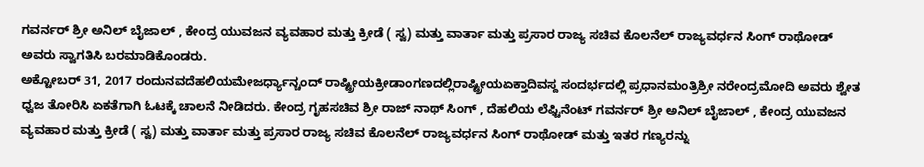ಗವರ್ನರ್ ಶ್ರೀ ಅನಿಲ್ ಬೈಜಾಲ್ , ಕೇಂದ್ರ ಯುವಜನ ವ್ಯವಹಾರ ಮತ್ತು ಕ್ರೀಡೆ ( ಸ್ವ) ಮತ್ತು ವಾರ್ತಾ ಮತ್ತು ಪ್ರಸಾರ ರಾಜ್ಯ ಸಚಿವ ಕೊಲನೆಲ್ ರಾಜ್ಯವರ್ಧನ ಸಿಂಗ್ ರಾಥೋಡ್ ಅವರು ಸ್ವಾಗತಿಸಿ ಬರಮಾಡಿಕೊಂಡರು.
ಅಕ್ಟೋಬರ್ 31, 2017 ರಂದುನವದೆಹಲಿಯಮೇಜರ್ಧ್ಯಾನ್ಚಂದ್ ರಾಷ್ಟ್ರೀಯಕ್ರೀಡಾಂಗಣದಲ್ಲಿರಾಷ್ಟ್ರೀಯಏಕ್ತಾದಿವಸ್ದ ಸಂದರ್ಭದಲ್ಲಿ ಪ್ರಧಾನಮಂತ್ರಿಶ್ರೀ ನರೇಂದ್ರಮೋದಿ ಅವರು ಶ್ವೇತ ಧ್ವಜ ತೋರಿಸಿ ಏಕತೆಗಾಗಿ ಓಟಕ್ಕೆ ಚಾಲನೆ ನೀಡಿದರು. ಕೇಂದ್ರ ಗೃಹಸಚಿವ ಶ್ರೀ ರಾಜ್ ನಾಥ್ ಸಿಂಗ್ , ದೆಹಲಿಯ ಲೆಫ್ಟಿನೆಂಟ್ ಗವರ್ನರ್ ಶ್ರೀ ಅನಿಲ್ ಬೈಜಾಲ್ , ಕೇಂದ್ರ ಯುವಜನ ವ್ಯವಹಾರ ಮತ್ತು ಕ್ರೀಡೆ ( ಸ್ವ) ಮತ್ತು ವಾರ್ತಾ ಮತ್ತು ಪ್ರಸಾರ ರಾಜ್ಯ ಸಚಿವ ಕೊಲನೆಲ್ ರಾಜ್ಯವರ್ಧನ ಸಿಂಗ್ ರಾಥೋಡ್ ಮತ್ತು ಇತರ ಗಣ್ಯರನ್ನು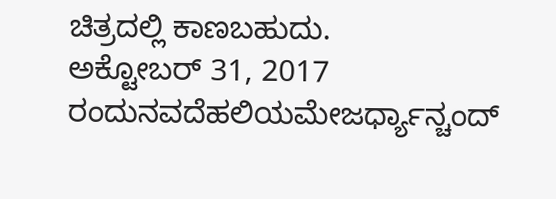ಚಿತ್ರದಲ್ಲಿ ಕಾಣಬಹುದು.
ಅಕ್ಟೋಬರ್ 31, 2017 ರಂದುನವದೆಹಲಿಯಮೇಜರ್ಧ್ಯಾನ್ಚಂದ್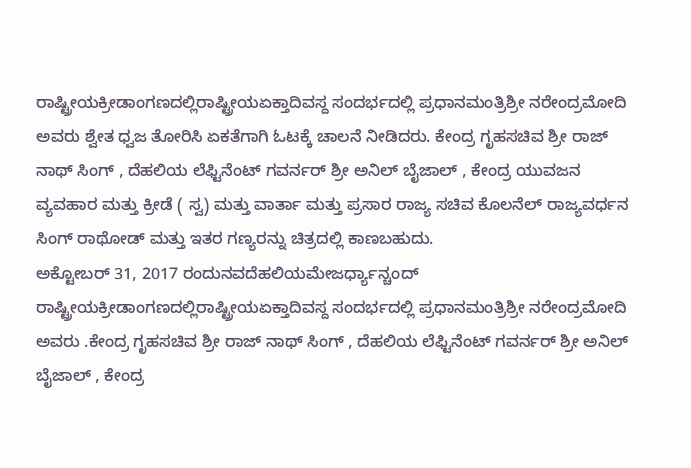ರಾಷ್ಟ್ರೀಯಕ್ರೀಡಾಂಗಣದಲ್ಲಿರಾಷ್ಟ್ರೀಯಏಕ್ತಾದಿವಸ್ದ ಸಂದರ್ಭದಲ್ಲಿ ಪ್ರಧಾನಮಂತ್ರಿಶ್ರೀ ನರೇಂದ್ರಮೋದಿ ಅವರು ಶ್ವೇತ ಧ್ವಜ ತೋರಿಸಿ ಏಕತೆಗಾಗಿ ಓಟಕ್ಕೆ ಚಾಲನೆ ನೀಡಿದರು. ಕೇಂದ್ರ ಗೃಹಸಚಿವ ಶ್ರೀ ರಾಜ್ ನಾಥ್ ಸಿಂಗ್ , ದೆಹಲಿಯ ಲೆಫ್ಟಿನೆಂಟ್ ಗವರ್ನರ್ ಶ್ರೀ ಅನಿಲ್ ಬೈಜಾಲ್ , ಕೇಂದ್ರ ಯುವಜನ ವ್ಯವಹಾರ ಮತ್ತು ಕ್ರೀಡೆ ( ಸ್ವ) ಮತ್ತು ವಾರ್ತಾ ಮತ್ತು ಪ್ರಸಾರ ರಾಜ್ಯ ಸಚಿವ ಕೊಲನೆಲ್ ರಾಜ್ಯವರ್ಧನ ಸಿಂಗ್ ರಾಥೋಡ್ ಮತ್ತು ಇತರ ಗಣ್ಯರನ್ನು ಚಿತ್ರದಲ್ಲಿ ಕಾಣಬಹುದು.
ಅಕ್ಟೋಬರ್ 31, 2017 ರಂದುನವದೆಹಲಿಯಮೇಜರ್ಧ್ಯಾನ್ಚಂದ್ ರಾಷ್ಟ್ರೀಯಕ್ರೀಡಾಂಗಣದಲ್ಲಿರಾಷ್ಟ್ರೀಯಏಕ್ತಾದಿವಸ್ದ ಸಂದರ್ಭದಲ್ಲಿ ಪ್ರಧಾನಮಂತ್ರಿಶ್ರೀ ನರೇಂದ್ರಮೋದಿ ಅವರು .ಕೇಂದ್ರ ಗೃಹಸಚಿವ ಶ್ರೀ ರಾಜ್ ನಾಥ್ ಸಿಂಗ್ , ದೆಹಲಿಯ ಲೆಫ್ಟಿನೆಂಟ್ ಗವರ್ನರ್ ಶ್ರೀ ಅನಿಲ್ ಬೈಜಾಲ್ , ಕೇಂದ್ರ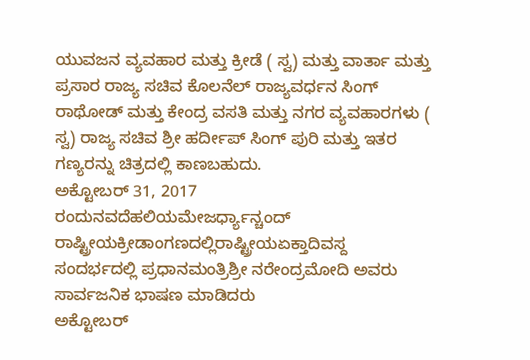ಯುವಜನ ವ್ಯವಹಾರ ಮತ್ತು ಕ್ರೀಡೆ ( ಸ್ವ) ಮತ್ತು ವಾರ್ತಾ ಮತ್ತು ಪ್ರಸಾರ ರಾಜ್ಯ ಸಚಿವ ಕೊಲನೆಲ್ ರಾಜ್ಯವರ್ಧನ ಸಿಂಗ್ ರಾಥೋಡ್ ಮತ್ತು ಕೇಂದ್ರ ವಸತಿ ಮತ್ತು ನಗರ ವ್ಯವಹಾರಗಳು ( ಸ್ವ) ರಾಜ್ಯ ಸಚಿವ ಶ್ರೀ ಹರ್ದೀಪ್ ಸಿಂಗ್ ಪುರಿ ಮತ್ತು ಇತರ ಗಣ್ಯರನ್ನು ಚಿತ್ರದಲ್ಲಿ ಕಾಣಬಹುದು.
ಅಕ್ಟೋಬರ್ 31, 2017 ರಂದುನವದೆಹಲಿಯಮೇಜರ್ಧ್ಯಾನ್ಚಂದ್ ರಾಷ್ಟ್ರೀಯಕ್ರೀಡಾಂಗಣದಲ್ಲಿರಾಷ್ಟ್ರೀಯಏಕ್ತಾದಿವಸ್ದ ಸಂದರ್ಭದಲ್ಲಿ ಪ್ರಧಾನಮಂತ್ರಿಶ್ರೀ ನರೇಂದ್ರಮೋದಿ ಅವರು ಸಾರ್ವಜನಿಕ ಭಾಷಣ ಮಾಡಿದರು
ಅಕ್ಟೋಬರ್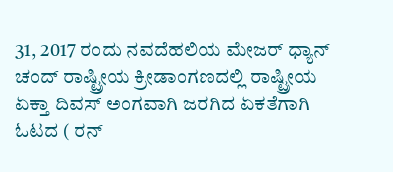31, 2017 ರಂದು ನವದೆಹಲಿಯ ಮೇಜರ್ ಧ್ಯಾನ್ ಚಂದ್ ರಾಷ್ಟ್ರೀಯ ಕ್ರೀಡಾಂಗಣದಲ್ಲಿ ರಾಷ್ಟ್ರೀಯ ಏಕ್ತಾ ದಿವಸ್ ಅಂಗವಾಗಿ ಜರಗಿದ ಏಕತೆಗಾಗಿ ಓಟದ ( ರನ್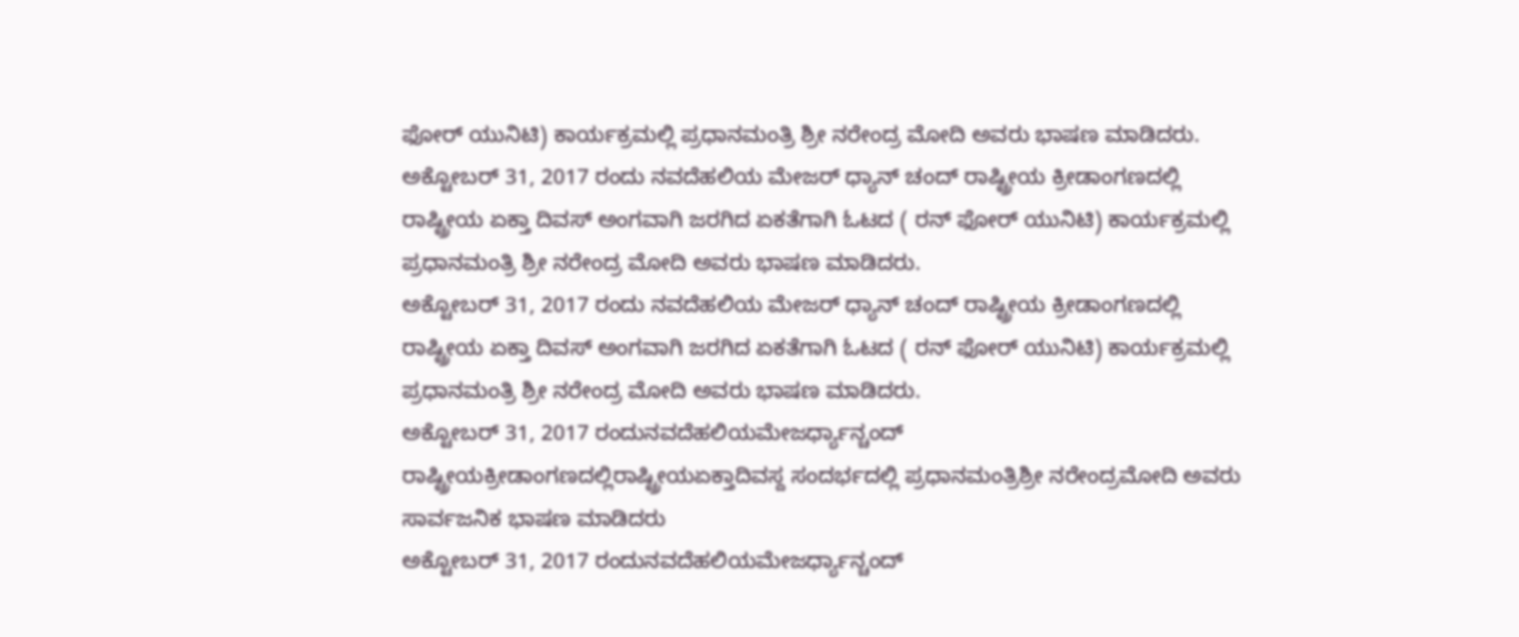ಫೋರ್ ಯುನಿಟಿ) ಕಾರ್ಯಕ್ರಮಲ್ಲಿ ಪ್ರಧಾನಮಂತ್ರಿ ಶ್ರೀ ನರೇಂದ್ರ ಮೋದಿ ಅವರು ಭಾಷಣ ಮಾಡಿದರು.
ಅಕ್ಟೋಬರ್ 31, 2017 ರಂದು ನವದೆಹಲಿಯ ಮೇಜರ್ ಧ್ಯಾನ್ ಚಂದ್ ರಾಷ್ಟ್ರೀಯ ಕ್ರೀಡಾಂಗಣದಲ್ಲಿ ರಾಷ್ಟ್ರೀಯ ಏಕ್ತಾ ದಿವಸ್ ಅಂಗವಾಗಿ ಜರಗಿದ ಏಕತೆಗಾಗಿ ಓಟದ ( ರನ್ ಫೋರ್ ಯುನಿಟಿ) ಕಾರ್ಯಕ್ರಮಲ್ಲಿ ಪ್ರಧಾನಮಂತ್ರಿ ಶ್ರೀ ನರೇಂದ್ರ ಮೋದಿ ಅವರು ಭಾಷಣ ಮಾಡಿದರು.
ಅಕ್ಟೋಬರ್ 31, 2017 ರಂದು ನವದೆಹಲಿಯ ಮೇಜರ್ ಧ್ಯಾನ್ ಚಂದ್ ರಾಷ್ಟ್ರೀಯ ಕ್ರೀಡಾಂಗಣದಲ್ಲಿ ರಾಷ್ಟ್ರೀಯ ಏಕ್ತಾ ದಿವಸ್ ಅಂಗವಾಗಿ ಜರಗಿದ ಏಕತೆಗಾಗಿ ಓಟದ ( ರನ್ ಫೋರ್ ಯುನಿಟಿ) ಕಾರ್ಯಕ್ರಮಲ್ಲಿ ಪ್ರಧಾನಮಂತ್ರಿ ಶ್ರೀ ನರೇಂದ್ರ ಮೋದಿ ಅವರು ಭಾಷಣ ಮಾಡಿದರು.
ಅಕ್ಟೋಬರ್ 31, 2017 ರಂದುನವದೆಹಲಿಯಮೇಜರ್ಧ್ಯಾನ್ಚಂದ್ ರಾಷ್ಟ್ರೀಯಕ್ರೀಡಾಂಗಣದಲ್ಲಿರಾಷ್ಟ್ರೀಯಏಕ್ತಾದಿವಸ್ದ ಸಂದರ್ಭದಲ್ಲಿ ಪ್ರಧಾನಮಂತ್ರಿಶ್ರೀ ನರೇಂದ್ರಮೋದಿ ಅವರು ಸಾರ್ವಜನಿಕ ಭಾಷಣ ಮಾಡಿದರು
ಅಕ್ಟೋಬರ್ 31, 2017 ರಂದುನವದೆಹಲಿಯಮೇಜರ್ಧ್ಯಾನ್ಚಂದ್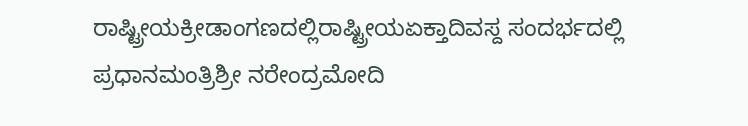ರಾಷ್ಟ್ರೀಯಕ್ರೀಡಾಂಗಣದಲ್ಲಿರಾಷ್ಟ್ರೀಯಏಕ್ತಾದಿವಸ್ದ ಸಂದರ್ಭದಲ್ಲಿ ಪ್ರಧಾನಮಂತ್ರಿಶ್ರೀ ನರೇಂದ್ರಮೋದಿ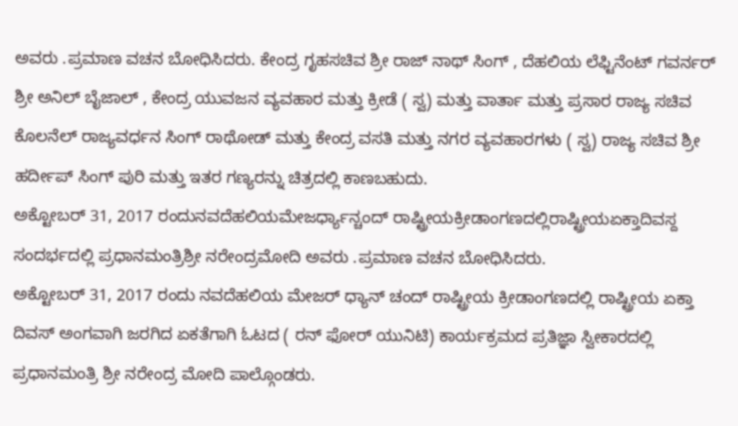ಅವರು .ಪ್ರಮಾಣ ವಚನ ಬೋಧಿಸಿದರು. ಕೇಂದ್ರ ಗೃಹಸಚಿವ ಶ್ರೀ ರಾಜ್ ನಾಥ್ ಸಿಂಗ್ , ದೆಹಲಿಯ ಲೆಫ್ಟಿನೆಂಟ್ ಗವರ್ನರ್ ಶ್ರೀ ಅನಿಲ್ ಬೈಜಾಲ್ , ಕೇಂದ್ರ ಯುವಜನ ವ್ಯವಹಾರ ಮತ್ತು ಕ್ರೀಡೆ ( ಸ್ವ) ಮತ್ತು ವಾರ್ತಾ ಮತ್ತು ಪ್ರಸಾರ ರಾಜ್ಯ ಸಚಿವ ಕೊಲನೆಲ್ ರಾಜ್ಯವರ್ಧನ ಸಿಂಗ್ ರಾಥೋಡ್ ಮತ್ತು ಕೇಂದ್ರ ವಸತಿ ಮತ್ತು ನಗರ ವ್ಯವಹಾರಗಳು ( ಸ್ವ) ರಾಜ್ಯ ಸಚಿವ ಶ್ರೀ ಹರ್ದೀಪ್ ಸಿಂಗ್ ಪುರಿ ಮತ್ತು ಇತರ ಗಣ್ಯರನ್ನು ಚಿತ್ರದಲ್ಲಿ ಕಾಣಬಹುದು.
ಅಕ್ಟೋಬರ್ 31, 2017 ರಂದುನವದೆಹಲಿಯಮೇಜರ್ಧ್ಯಾನ್ಚಂದ್ ರಾಷ್ಟ್ರೀಯಕ್ರೀಡಾಂಗಣದಲ್ಲಿರಾಷ್ಟ್ರೀಯಏಕ್ತಾದಿವಸ್ದ ಸಂದರ್ಭದಲ್ಲಿ ಪ್ರಧಾನಮಂತ್ರಿಶ್ರೀ ನರೇಂದ್ರಮೋದಿ ಅವರು .ಪ್ರಮಾಣ ವಚನ ಬೋಧಿಸಿದರು.
ಅಕ್ಟೋಬರ್ 31, 2017 ರಂದು ನವದೆಹಲಿಯ ಮೇಜರ್ ಧ್ಯಾನ್ ಚಂದ್ ರಾಷ್ಟ್ರೀಯ ಕ್ರೀಡಾಂಗಣದಲ್ಲಿ ರಾಷ್ಟ್ರೀಯ ಏಕ್ತಾ ದಿವಸ್ ಅಂಗವಾಗಿ ಜರಗಿದ ಏಕತೆಗಾಗಿ ಓಟದ ( ರನ್ ಫೋರ್ ಯುನಿಟಿ) ಕಾರ್ಯಕ್ರಮದ ಪ್ರತಿಜ್ಞಾ ಸ್ವೀಕಾರದಲ್ಲಿ ಪ್ರಧಾನಮಂತ್ರಿ ಶ್ರೀ ನರೇಂದ್ರ ಮೋದಿ ಪಾಲ್ಗೊಂಡರು.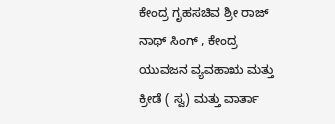ಕೇಂದ್ರ ಗೃಹಸಚಿವ ಶ್ರೀ ರಾಜ್ ನಾಥ್ ಸಿಂಗ್ , ಕೇಂದ್ರ ಯುವಜನ ವ್ಯವಹಾಋ ಮತ್ತು ಕ್ರೀಡೆ ( ಸ್ವ) ಮತ್ತು ವಾರ್ತಾ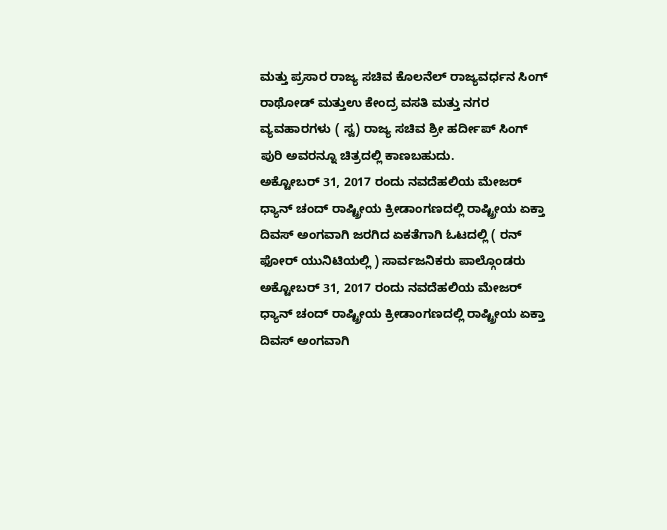ಮತ್ತು ಪ್ರಸಾರ ರಾಜ್ಯ ಸಚಿವ ಕೊಲನೆಲ್ ರಾಜ್ಯವರ್ಧನ ಸಿಂಗ್ ರಾಥೋಡ್ ಮತ್ತುಉ ಕೇಂದ್ರ ವಸತಿ ಮತ್ತು ನಗರ ವ್ಯವಹಾರಗಳು ( ಸ್ವ) ರಾಜ್ಯ ಸಚಿವ ಶ್ರೀ ಹರ್ದೀಪ್ ಸಿಂಗ್ ಪುರಿ ಅವರನ್ನೂ ಚಿತ್ರದಲ್ಲಿ ಕಾಣಬಹುದು.
ಅಕ್ಟೋಬರ್ 31, 2017 ರಂದು ನವದೆಹಲಿಯ ಮೇಜರ್ ಧ್ಯಾನ್ ಚಂದ್ ರಾಷ್ಟ್ರೀಯ ಕ್ರೀಡಾಂಗಣದಲ್ಲಿ ರಾಷ್ಟ್ರೀಯ ಏಕ್ತಾ ದಿವಸ್ ಅಂಗವಾಗಿ ಜರಗಿದ ಏಕತೆಗಾಗಿ ಓಟದಲ್ಲಿ ( ರನ್ ಫೋರ್ ಯುನಿಟಿಯಲ್ಲಿ ) ಸಾರ್ವಜನಿಕರು ಪಾಲ್ಗೊಂಡರು
ಅಕ್ಟೋಬರ್ 31, 2017 ರಂದು ನವದೆಹಲಿಯ ಮೇಜರ್ ಧ್ಯಾನ್ ಚಂದ್ ರಾಷ್ಟ್ರೀಯ ಕ್ರೀಡಾಂಗಣದಲ್ಲಿ ರಾಷ್ಟ್ರೀಯ ಏಕ್ತಾ ದಿವಸ್ ಅಂಗವಾಗಿ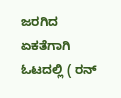ಜರಗಿದ ಏಕತೆಗಾಗಿ ಓಟದಲ್ಲಿ ( ರನ್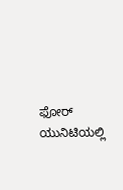ಫೋರ್ ಯುನಿಟಿಯಲ್ಲಿ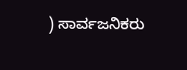) ಸಾರ್ವಜನಿಕರು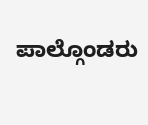ಪಾಲ್ಗೊಂಡರು